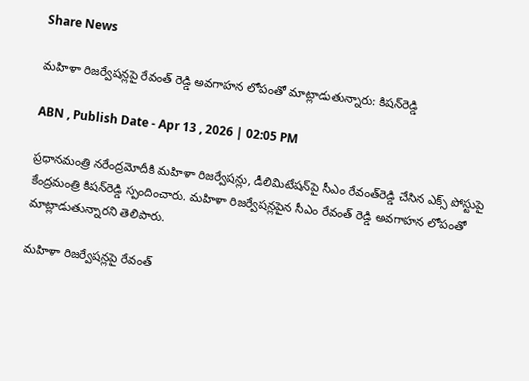Share News

మహిళా రిజర్వేషన్లపై రేవంత్ రెడ్డి అవగాహన లోపంతో మాట్లాడుతున్నారు: కిషన్‌రెడ్డి

ABN , Publish Date - Apr 13 , 2026 | 02:05 PM

ప్రధానమంత్రి నరేంద్రమోదీకి మహిళా రిజర్వేషన్లు, డీలిమిటేషన్‌పై సీఎం రేవంత్‌రెడ్డి చేసిన ఎక్స్ పోస్టుపై కేంద్రమంత్రి కిషన్‌రెడ్డి స్పందించారు. మహిళా రిజర్వేషన్లపైన సీఎం రేవంత్ రెడ్డి అవగాహన లోపంతో మాట్లాడుతున్నారని తెలిపారు.

మహిళా రిజర్వేషన్లపై రేవంత్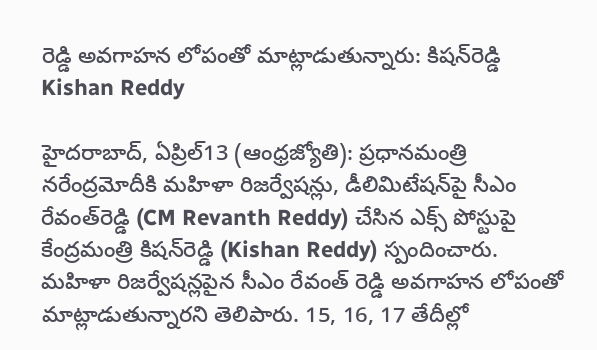రెడ్డి అవగాహన లోపంతో మాట్లాడుతున్నారు: కిషన్‌రెడ్డి
Kishan Reddy

హైదరాబాద్, ఏప్రిల్13 (ఆంధ్రజ్యోతి): ప్రధానమంత్రి నరేంద్రమోదీకి మహిళా రిజర్వేషన్లు, డీలిమిటేషన్‌పై సీఎం రేవంత్‌రెడ్డి (CM Revanth Reddy) చేసిన ఎక్స్ పోస్టుపై కేంద్రమంత్రి కిషన్‌రెడ్డి (Kishan Reddy) స్పందించారు. మహిళా రిజర్వేషన్లపైన సీఎం రేవంత్ రెడ్డి అవగాహన లోపంతో మాట్లాడుతున్నారని తెలిపారు. 15, 16, 17 తేదీల్లో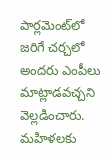పార్లమెంట్‌లో జరిగే చర్చలో అందరు ఎంపీలు మాట్లాడవచ్చని వెల్లడించారు. మహిళలకు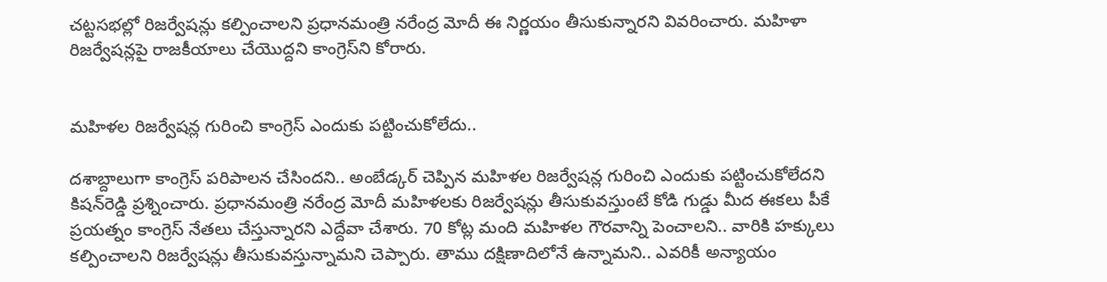చట్టసభల్లో రిజర్వేషన్లు కల్పించాలని ప్రధానమంత్రి నరేంద్ర మోదీ ఈ నిర్ణయం తీసుకున్నారని వివరించారు. మహిళా రిజర్వేషన్లపై రాజకీయాలు చేయొద్దని కాంగ్రెస్‌ని కోరారు.


మహిళల రిజర్వేషన్ల గురించి కాంగ్రెస్ ఎందుకు పట్టించుకోలేదు..

దశాబ్దాలుగా కాంగ్రెస్ పరిపాలన చేసిందని.. అంబేడ్కర్ చెప్పిన మహిళల రిజర్వేషన్ల గురించి ఎందుకు పట్టించుకోలేదని కిషన్‌రెడ్డి ప్రశ్నించారు. ప్రధానమంత్రి నరేంద్ర మోదీ మహిళలకు రిజర్వేషన్లు తీసుకువస్తుంటే కోడి గుడ్డు మీద ఈకలు పీకే ప్రయత్నం కాంగ్రెస్ నేతలు చేస్తున్నారని ఎద్దేవా చేశారు. 70 కోట్ల మంది మహిళల గౌరవాన్ని పెంచాలని.. వారికి హక్కులు కల్పించాలని రిజర్వేషన్లు తీసుకువస్తున్నామని చెప్పారు. తాము దక్షిణాదిలోనే ఉన్నామని.. ఎవరికీ అన్యాయం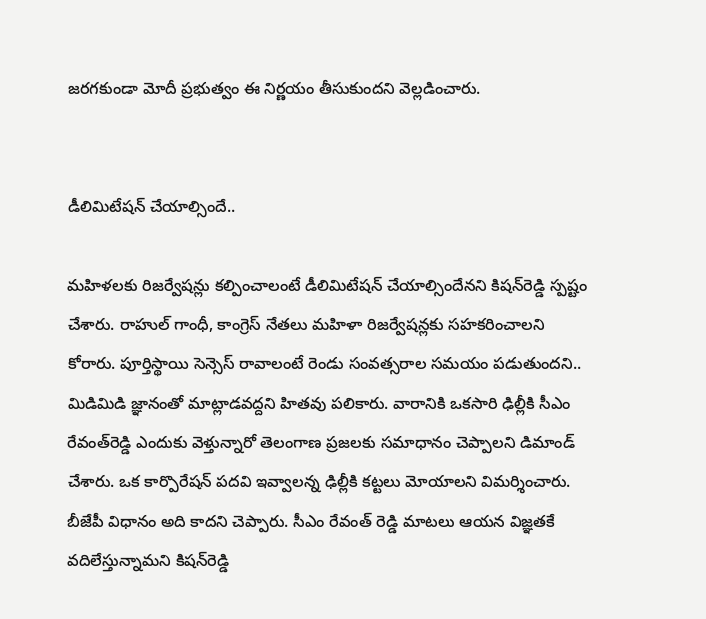జరగకుండా మోదీ ప్రభుత్వం ఈ నిర్ణయం తీసుకుందని వెల్లడించారు.


డీలిమిటేషన్ చేయాల్సిందే..

మహిళలకు రిజర్వేషన్లు కల్పించాలంటే డీలిమిటేషన్ చేయాల్సిందేనని కిషన్‌రెడ్డి స్పష్టం చేశారు. రాహుల్ గాంధీ, కాంగ్రెస్ నేతలు మహిళా రిజర్వేషన్లకు సహకరించాలని కోరారు. పూర్తిస్థాయి సెన్సెస్ రావాలంటే రెండు సంవత్సరాల సమయం పడుతుందని.. మిడిమిడి జ్ఞానంతో మాట్లాడవద్దని హితవు పలికారు. వారానికి ఒకసారి ఢిల్లీకి సీఎం రేవంత్‌రెడ్డి ఎందుకు వెళ్తున్నారో తెలంగాణ ప్రజలకు సమాధానం చెప్పాలని డిమాండ్ చేశారు. ఒక కార్పొరేషన్ పదవి ఇవ్వాలన్న ఢిల్లీకి కట్టలు మోయాలని విమర్శించారు. బీజేపీ విధానం అది కాదని చెప్పారు. సీఎం రేవంత్ రెడ్డి మాటలు ఆయన విజ్ఞతకే వదిలేస్తున్నామని కిషన్‌రెడ్డి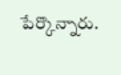పేర్కొన్నారు.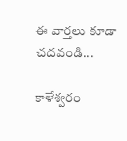ఈ వార్తలు కూడా చదవండి...

కాళేశ్వరం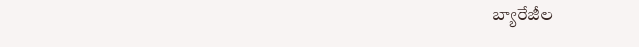బ్యారేజీల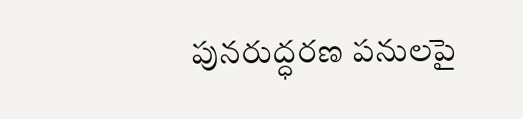పునరుద్ధరణ పనులపై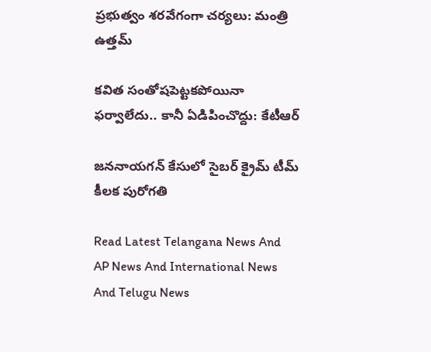ప్రభుత్వం శరవేగంగా చర్యలు: మంత్రి ఉత్తమ్

కవిత సంతోషపెట్టకపోయినా ఫర్వాలేదు.. కానీ ఏడిపించొద్దు: కేటీఆర్

జననాయగన్ కేసులో సైబర్ క్రైమ్ టీమ్ కీలక పురోగతి

Read Latest Telangana News And AP News And International News And Telugu News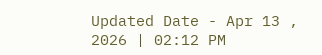Updated Date - Apr 13 , 2026 | 02:12 PM